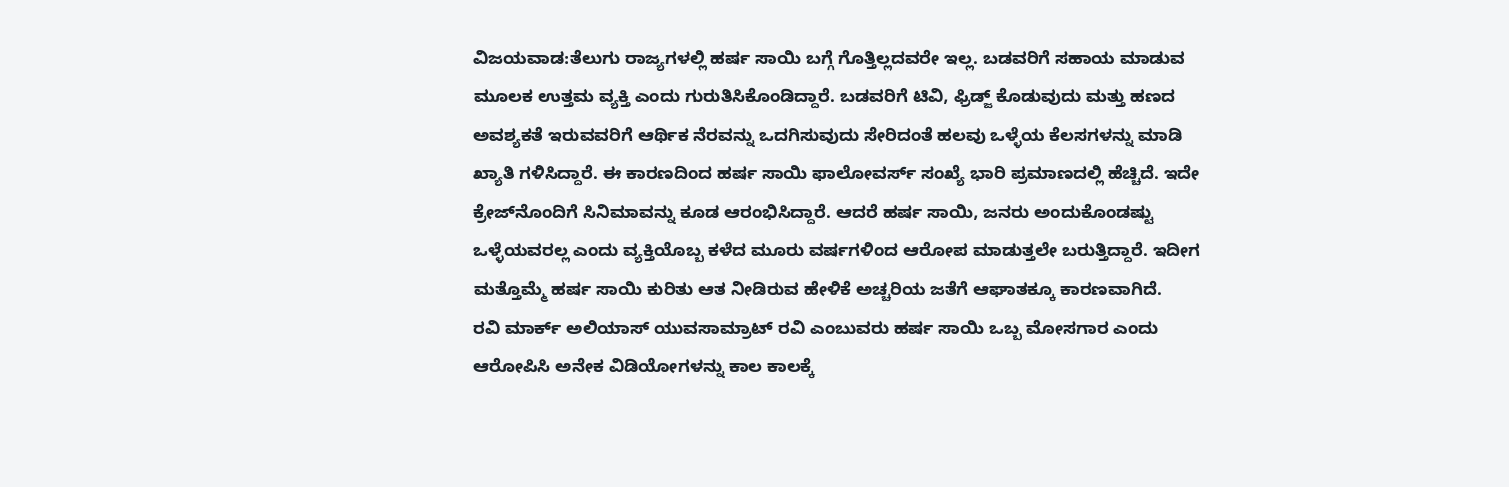ವಿಜಯವಾಡ:ತೆಲುಗು ರಾಜ್ಯಗಳಲ್ಲಿ ಹರ್ಷ ಸಾಯಿ ಬಗ್ಗೆ ಗೊತ್ತಿಲ್ಲದವರೇ ಇಲ್ಲ. ಬಡವರಿಗೆ ಸಹಾಯ ಮಾಡುವ ಮೂಲಕ ಉತ್ತಮ ವ್ಯಕ್ತಿ ಎಂದು ಗುರುತಿಸಿಕೊಂಡಿದ್ದಾರೆ. ಬಡವರಿಗೆ ಟಿವಿ, ಫ್ರಿಡ್ಜ್ ಕೊಡುವುದು ಮತ್ತು ಹಣದ ಅವಶ್ಯಕತೆ ಇರುವವರಿಗೆ ಆರ್ಥಿಕ ನೆರವನ್ನು ಒದಗಿಸುವುದು ಸೇರಿದಂತೆ ಹಲವು ಒಳ್ಳೆಯ ಕೆಲಸಗಳನ್ನು ಮಾಡಿ ಖ್ಯಾತಿ ಗಳಿಸಿದ್ದಾರೆ. ಈ ಕಾರಣದಿಂದ ಹರ್ಷ ಸಾಯಿ ಫಾಲೋವರ್ಸ್ ಸಂಖ್ಯೆ ಭಾರಿ ಪ್ರಮಾಣದಲ್ಲಿ ಹೆಚ್ಚಿದೆ. ಇದೇ ಕ್ರೇಜ್‌ನೊಂದಿಗೆ ಸಿನಿಮಾವನ್ನು ಕೂಡ ಆರಂಭಿಸಿದ್ದಾರೆ. ಆದರೆ ಹರ್ಷ ಸಾಯಿ, ಜನರು ಅಂದುಕೊಂಡಷ್ಟು ಒಳ್ಳೆಯವರಲ್ಲ ಎಂದು ವ್ಯಕ್ತಿಯೊಬ್ಬ ಕಳೆದ ಮೂರು ವರ್ಷಗಳಿಂದ ಆರೋಪ ಮಾಡುತ್ತಲೇ ಬರುತ್ತಿದ್ದಾರೆ. ಇದೀಗ ಮತ್ತೊಮ್ಮೆ ಹರ್ಷ ಸಾಯಿ ಕುರಿತು ಆತ ನೀಡಿರುವ ಹೇಳಿಕೆ ಅಚ್ಚರಿಯ ಜತೆಗೆ ಆಘಾತಕ್ಕೂ ಕಾರಣವಾಗಿದೆ.
ರವಿ ಮಾರ್ಕ್ ಅಲಿಯಾಸ್ ಯುವಸಾಮ್ರಾಟ್ ರವಿ ಎಂಬುವರು ಹರ್ಷ ಸಾಯಿ ಒಬ್ಬ ಮೋಸಗಾರ ಎಂದು ಆರೋಪಿಸಿ ಅನೇಕ ವಿಡಿಯೋಗಳನ್ನು ಕಾಲ ಕಾಲಕ್ಕೆ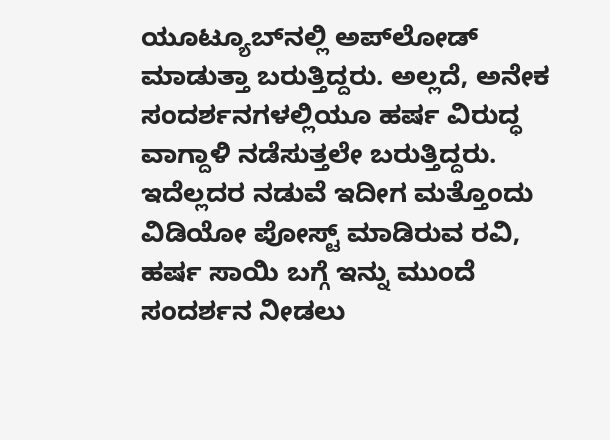ಯೂಟ್ಯೂಬ್‌ನಲ್ಲಿ ಅಪ್‌ಲೋಡ್ ಮಾಡುತ್ತಾ ಬರುತ್ತಿದ್ದರು. ಅಲ್ಲದೆ, ಅನೇಕ ಸಂದರ್ಶನಗಳಲ್ಲಿಯೂ ಹರ್ಷ ವಿರುದ್ಧ ವಾಗ್ದಾಳಿ ನಡೆಸುತ್ತಲೇ ಬರುತ್ತಿದ್ದರು. ಇದೆಲ್ಲದರ ನಡುವೆ ಇದೀಗ ಮತ್ತೊಂದು ವಿಡಿಯೋ ಪೋಸ್ಟ್ ಮಾಡಿರುವ ರವಿ, ಹರ್ಷ ಸಾಯಿ ಬಗ್ಗೆ ಇನ್ನು ಮುಂದೆ ಸಂದರ್ಶನ ನೀಡಲು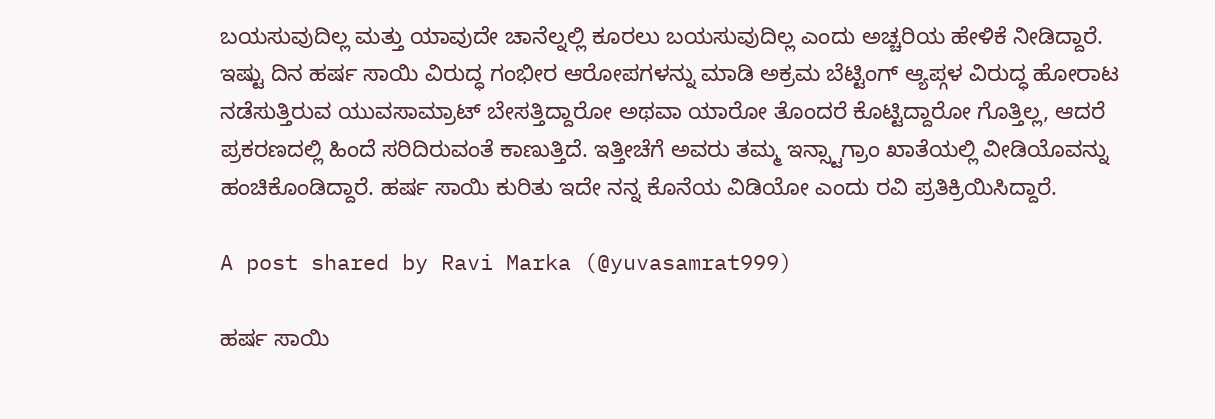ಬಯಸುವುದಿಲ್ಲ ಮತ್ತು ಯಾವುದೇ ಚಾನೆಲ್ನಲ್ಲಿ ಕೂರಲು ಬಯಸುವುದಿಲ್ಲ ಎಂದು ಅಚ್ಚರಿಯ ಹೇಳಿಕೆ ನೀಡಿದ್ದಾರೆ.
ಇಷ್ಟು ದಿನ ಹರ್ಷ ಸಾಯಿ ವಿರುದ್ಧ ಗಂಭೀರ ಆರೋಪಗಳನ್ನು ಮಾಡಿ ಅಕ್ರಮ ಬೆಟ್ಟಿಂಗ್ ಆ್ಯಪ್ಗಳ ವಿರುದ್ಧ ಹೋರಾಟ ನಡೆಸುತ್ತಿರುವ ಯುವಸಾಮ್ರಾಟ್ ಬೇಸತ್ತಿದ್ದಾರೋ ಅಥವಾ ಯಾರೋ ತೊಂದರೆ ಕೊಟ್ಟಿದ್ದಾರೋ ಗೊತ್ತಿಲ್ಲ, ಆದರೆ ಪ್ರಕರಣದಲ್ಲಿ ಹಿಂದೆ ಸರಿದಿರುವಂತೆ ಕಾಣುತ್ತಿದೆ. ಇತ್ತೀಚೆಗೆ ಅವರು ತಮ್ಮ ಇನ್ಸ್ಟಾಗ್ರಾಂ ಖಾತೆಯಲ್ಲಿ ವೀಡಿಯೊವನ್ನು ಹಂಚಿಕೊಂಡಿದ್ದಾರೆ. ಹರ್ಷ ಸಾಯಿ ಕುರಿತು ಇದೇ ನನ್ನ ಕೊನೆಯ ವಿಡಿಯೋ ಎಂದು ರವಿ ಪ್ರತಿಕ್ರಿಯಿಸಿದ್ದಾರೆ.

A post shared by Ravi Marka (@yuvasamrat999)

ಹರ್ಷ ಸಾಯಿ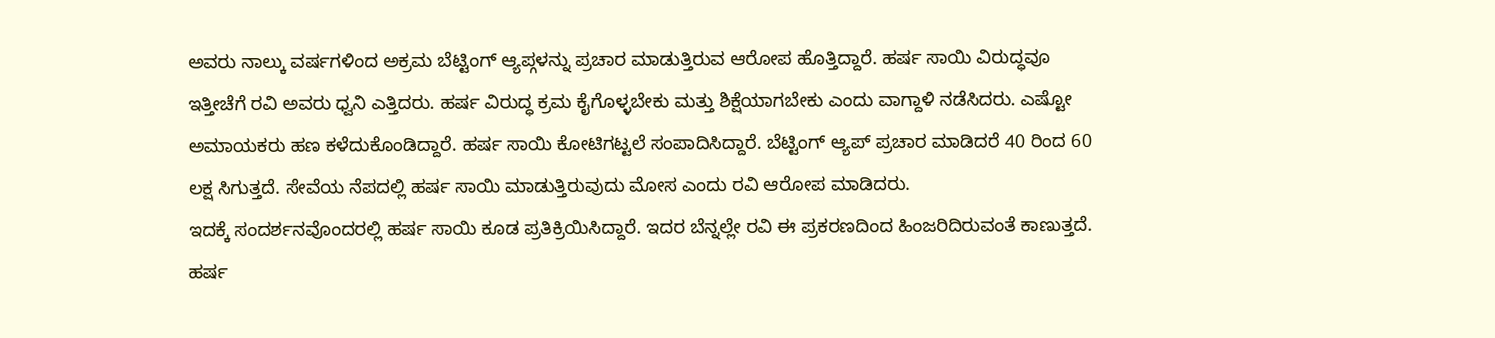ಅವರು ನಾಲ್ಕು ವರ್ಷಗಳಿಂದ ಅಕ್ರಮ ಬೆಟ್ಟಿಂಗ್ ಆ್ಯಪ್ಗಳನ್ನು ಪ್ರಚಾರ ಮಾಡುತ್ತಿರುವ ಆರೋಪ ಹೊತ್ತಿದ್ದಾರೆ. ಹರ್ಷ ಸಾಯಿ ವಿರುದ್ಧವೂ ಇತ್ತೀಚೆಗೆ ರವಿ ಅವರು ಧ್ವನಿ ಎತ್ತಿದರು. ಹರ್ಷ ವಿರುದ್ಧ ಕ್ರಮ ಕೈಗೊಳ್ಳಬೇಕು ಮತ್ತು ಶಿಕ್ಷೆಯಾಗಬೇಕು ಎಂದು ವಾಗ್ದಾಳಿ ನಡೆಸಿದರು. ಎಷ್ಟೋ ಅಮಾಯಕರು ಹಣ ಕಳೆದುಕೊಂಡಿದ್ದಾರೆ. ಹರ್ಷ ಸಾಯಿ ಕೋಟಿಗಟ್ಟಲೆ ಸಂಪಾದಿಸಿದ್ದಾರೆ. ಬೆಟ್ಟಿಂಗ್ ಆ್ಯಪ್ ಪ್ರಚಾರ ಮಾಡಿದರೆ 40 ರಿಂದ 60 ಲಕ್ಷ ಸಿಗುತ್ತದೆ. ಸೇವೆಯ ನೆಪದಲ್ಲಿ ಹರ್ಷ ಸಾಯಿ ಮಾಡುತ್ತಿರುವುದು ಮೋಸ ಎಂದು ರವಿ ಆರೋಪ ಮಾಡಿದರು.
ಇದಕ್ಕೆ ಸಂದರ್ಶನವೊಂದರಲ್ಲಿ ಹರ್ಷ ಸಾಯಿ ಕೂಡ ಪ್ರತಿಕ್ರಿಯಿಸಿದ್ದಾರೆ. ಇದರ ಬೆನ್ನಲ್ಲೇ ರವಿ ಈ ಪ್ರಕರಣದಿಂದ ಹಿಂಜರಿದಿರುವಂತೆ ಕಾಣುತ್ತದೆ. ಹರ್ಷ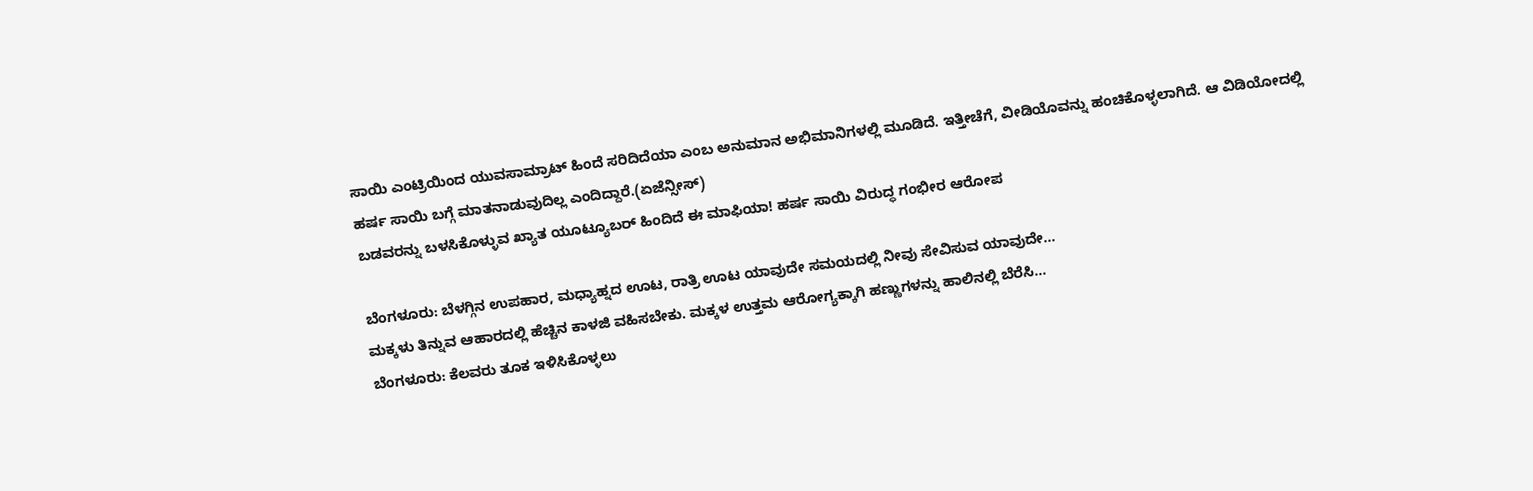ಸಾಯಿ ಎಂಟ್ರಿಯಿಂದ ಯುವಸಾಮ್ರಾಟ್ ಹಿಂದೆ ಸರಿದಿದೆಯಾ ಎಂಬ ಅನುಮಾನ ಅಭಿಮಾನಿಗಳಲ್ಲಿ ಮೂಡಿದೆ. ಇತ್ತೀಚೆಗೆ, ವೀಡಿಯೊವನ್ನು ಹಂಚಿಕೊಳ್ಳಲಾಗಿದೆ. ಆ ವಿಡಿಯೋದಲ್ಲಿ ಹರ್ಷ ಸಾಯಿ ಬಗ್ಗೆ ಮಾತನಾಡುವುದಿಲ್ಲ ಎಂದಿದ್ದಾರೆ.(ಏಜೆನ್ಸೀಸ್)
ಬಡವರನ್ನು ಬಳಸಿಕೊಳ್ಳುವ ಖ್ಯಾತ ಯೂಟ್ಯೂಬರ್ ಹಿಂದಿದೆ ಈ ಮಾಫಿಯಾ! ಹರ್ಷ ಸಾಯಿ ವಿರುದ್ಧ ಗಂಭೀರ ಆರೋಪ

ಬೆಂಗಳೂರು: ಬೆಳಗ್ಗಿನ ಉಪಹಾರ, ಮಧ್ಯಾಹ್ನದ ಊಟ, ರಾತ್ರಿ ಊಟ ಯಾವುದೇ ಸಮಯದಲ್ಲಿ ನೀವು ಸೇವಿಸುವ ಯಾವುದೇ…
ಮಕ್ಕಳು ತಿನ್ನುವ ಆಹಾರದಲ್ಲಿ ಹೆಚ್ಚಿನ ಕಾಳಜಿ ವಹಿಸಬೇಕು. ಮಕ್ಕಳ ಉತ್ತಮ ಆರೋಗ್ಯಕ್ಕಾಗಿ ಹಣ್ಣುಗಳನ್ನು ಹಾಲಿನಲ್ಲಿ ಬೆರೆಸಿ…
ಬೆಂಗಳೂರು: ಕೆಲವರು ತೂಕ ಇಳಿಸಿಕೊಳ್ಳಲು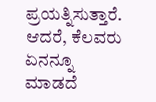ಪ್ರಯತ್ನಿಸುತ್ತಾರೆ. ಆದರೆ, ಕೆಲವರು ಏನನ್ನೂ ಮಾಡದೆ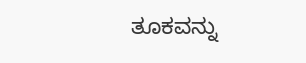ತೂಕವನ್ನು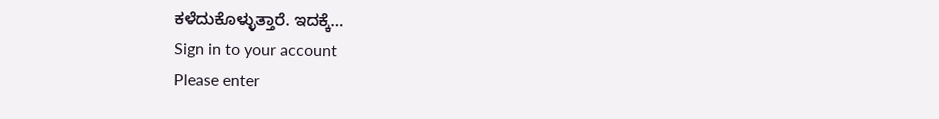ಕಳೆದುಕೊಳ್ಳುತ್ತಾರೆ. ಇದಕ್ಕೆ…
Sign in to your account
Please enter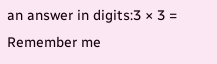an answer in digits:3 × 3 =
Remember me